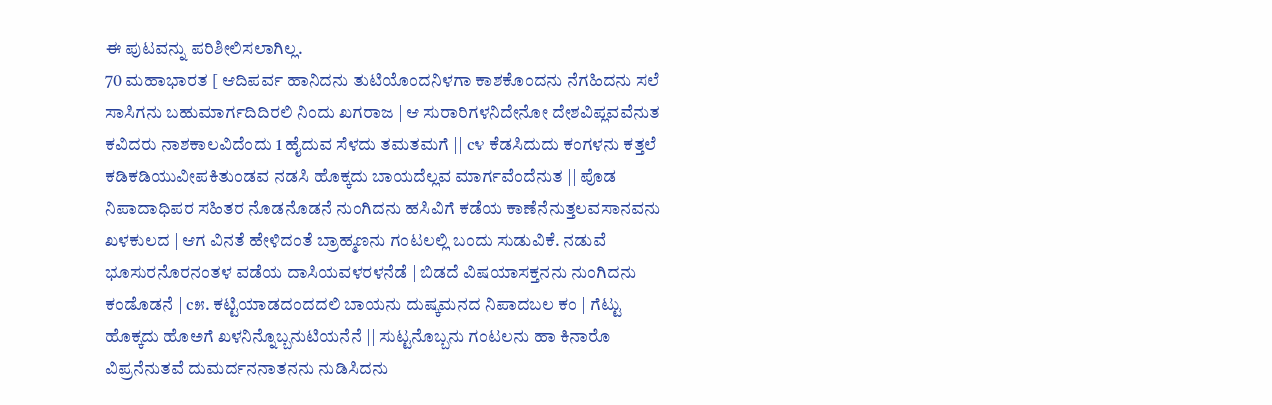ಈ ಪುಟವನ್ನು ಪರಿಶೀಲಿಸಲಾಗಿಲ್ಲ.
70 ಮಹಾಭಾರತ [ ಆದಿಪರ್ವ ಹಾನಿದನು ತುಟಿಯೊಂದನಿಳಗಾ ಕಾಶಕೊಂದನು ನೆಗಹಿದನು ಸಲೆ ಸಾಸಿಗನು ಬಹುಮಾರ್ಗದಿದಿರಲಿ ನಿಂದು ಖಗರಾಜ | ಆ ಸುರಾರಿಗಳನಿದೇನೋ ದೇಶವಿಪ್ಲವವೆನುತ ಕವಿದರು ನಾಶಕಾಲವಿದೆಂದು 1 ಹೈದುವ ಸೆಳದು ತಮತಮಗೆ || c೪ ಕೆಡಸಿದುದು ಕಂಗಳನು ಕತ್ತಲೆ ಕಡಿಕಡಿಯುವೀಪಕಿತುಂಡವ ನಡಸಿ ಹೊಕ್ಕದು ಬಾಯದೆಲ್ಲವ ಮಾರ್ಗವೆಂದೆನುತ || ಪೊಡ ನಿಪಾದಾಧಿಪರ ಸಹಿತರ ನೊಡನೊಡನೆ ನುಂಗಿದನು ಹಸಿವಿಗೆ ಕಡೆಯ ಕಾಣೆನೆನುತ್ತಲವಸಾನವನು ಖಳಕುಲದ | ಆಗ ವಿನತೆ ಹೇಳಿದಂತೆ ಬ್ರಾಹ್ಮಣನು ಗಂಟಲಲ್ಲಿ ಬಂದು ಸುಡುವಿಕೆ. ನಡುವೆ ಭೂಸುರನೊರನಂತಳ ವಡೆಯ ದಾಸಿಯವಳರಳನೆಡೆ | ಬಿಡದೆ ವಿಷಯಾಸಕ್ತನನು ನುಂಗಿದನು ಕಂಡೊಡನೆ | c೫. ಕಟ್ಟಿಯಾಡದಂದದಲಿ ಬಾಯನು ದುಷ್ಕಮನದ ನಿಪಾದಬಲ ಕಂ | ಗೆಟ್ಟು ಹೊಕ್ಕದು ಹೊಅಗೆ ಖಳನಿನ್ನೊಬ್ಬನುಟಿಯನೆನೆ || ಸುಟ್ಟನೊಬ್ಬನು ಗಂಟಲನು ಹಾ ಕಿನಾರೊ ವಿಪ್ರನೆನುತವೆ ದುಮರ್ದನನಾತನನು ನುಡಿಸಿದನು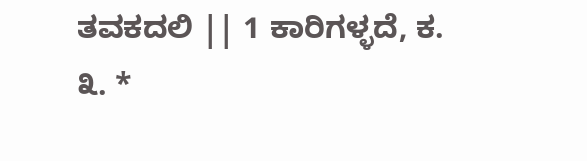ತವಕದಲಿ || 1 ಕಾರಿಗಳ್ಳದೆ, ಕ. ೩. *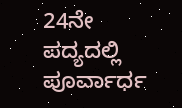24ನೇ ಪದ್ಯದಲ್ಲಿ ಪೂರ್ವಾರ್ಧ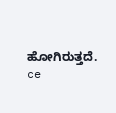ಹೋಗಿರುತ್ತದೆ. ce